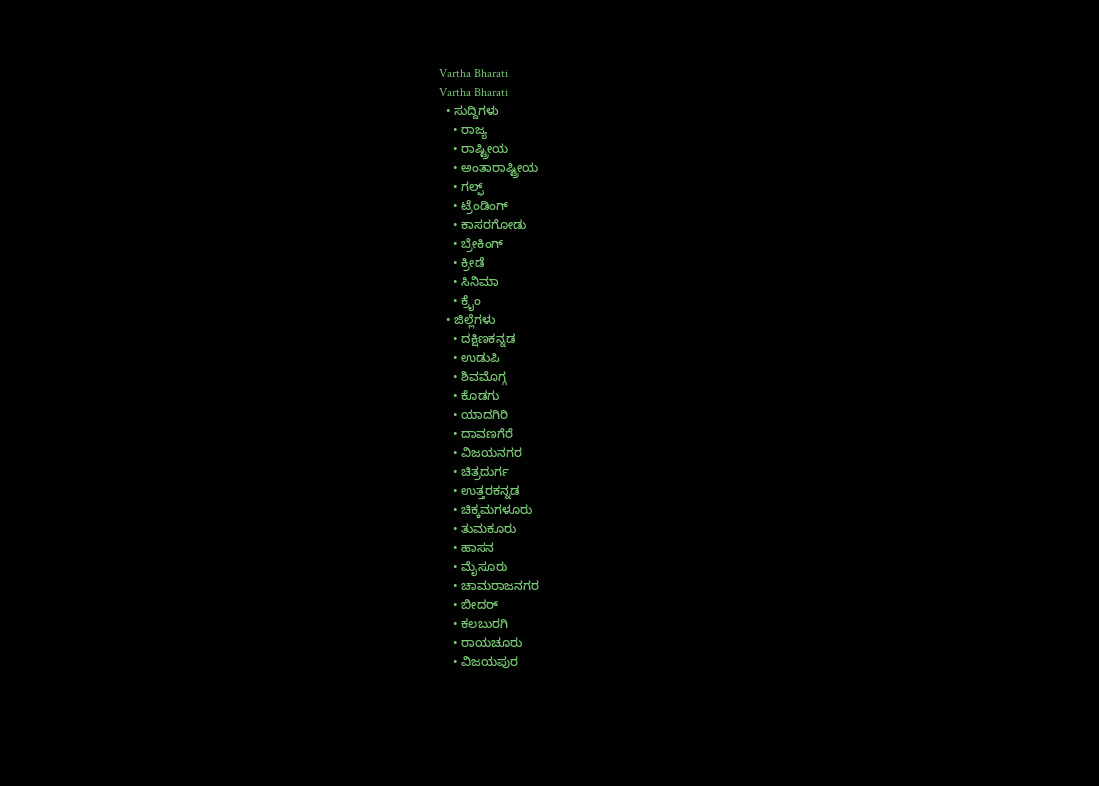Vartha Bharati
Vartha Bharati
  • ಸುದ್ದಿಗಳು
    • ರಾಜ್ಯ
    • ರಾಷ್ಟ್ರೀಯ
    • ಅಂತಾರಾಷ್ಟ್ರೀಯ
    • ಗಲ್ಫ್
    • ಟ್ರೆಂಡಿಂಗ್
    • ಕಾಸರಗೋಡು
    • ಬ್ರೇಕಿಂಗ್
    • ಕ್ರೀಡೆ
    • ಸಿನಿಮಾ
    • ಕ್ರೈಂ
  • ಜಿಲ್ಲೆಗಳು
    • ದಕ್ಷಿಣಕನ್ನಡ
    • ಉಡುಪಿ
    • ಶಿವಮೊಗ್ಗ
    • ಕೊಡಗು
    • ಯಾದಗಿರಿ
    • ದಾವಣಗೆರೆ
    • ವಿಜಯನಗರ
    • ಚಿತ್ರದುರ್ಗ
    • ಉತ್ತರಕನ್ನಡ
    • ಚಿಕ್ಕಮಗಳೂರು
    • ತುಮಕೂರು
    • ಹಾಸನ
    • ಮೈಸೂರು
    • ಚಾಮರಾಜನಗರ
    • ಬೀದರ್‌
    • ಕಲಬುರಗಿ
    • ರಾಯಚೂರು
    • ವಿಜಯಪುರ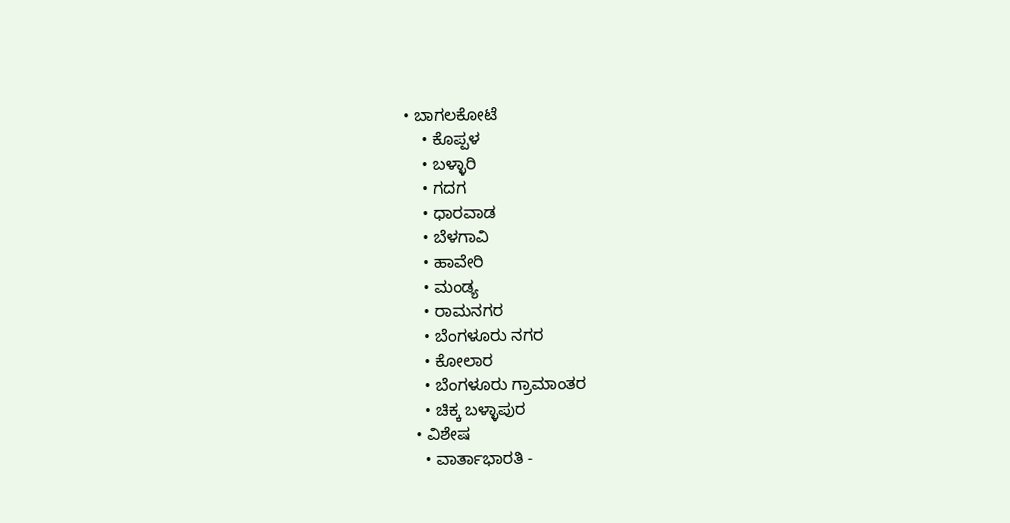• ಬಾಗಲಕೋಟೆ
    • ಕೊಪ್ಪಳ
    • ಬಳ್ಳಾರಿ
    • ಗದಗ
    • ಧಾರವಾಡ‌
    • ಬೆಳಗಾವಿ
    • ಹಾವೇರಿ
    • ಮಂಡ್ಯ
    • ರಾಮನಗರ
    • ಬೆಂಗಳೂರು ನಗರ
    • ಕೋಲಾರ
    • ಬೆಂಗಳೂರು ಗ್ರಾಮಾಂತರ
    • ಚಿಕ್ಕ ಬಳ್ಳಾಪುರ
  • ವಿಶೇಷ
    • ವಾರ್ತಾಭಾರತಿ -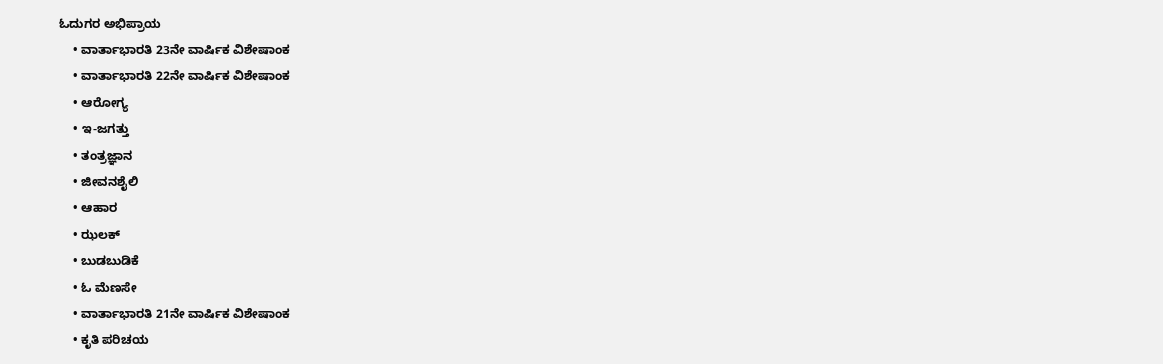ಓದುಗರ ಅಭಿಪ್ರಾಯ
    • ವಾರ್ತಾಭಾರತಿ 23ನೇ ವಾರ್ಷಿಕ ವಿಶೇಷಾಂಕ
    • ವಾರ್ತಾಭಾರತಿ 22ನೇ ವಾರ್ಷಿಕ ವಿಶೇಷಾಂಕ
    • ಆರೋಗ್ಯ
    • ಇ-ಜಗತ್ತು
    • ತಂತ್ರಜ್ಞಾನ
    • ಜೀವನಶೈಲಿ
    • ಆಹಾರ
    • ಝಲಕ್
    • ಬುಡಬುಡಿಕೆ
    • ಓ ಮೆಣಸೇ
    • ವಾರ್ತಾಭಾರತಿ 21ನೇ ವಾರ್ಷಿಕ ವಿಶೇಷಾಂಕ
    • ಕೃತಿ ಪರಿಚಯ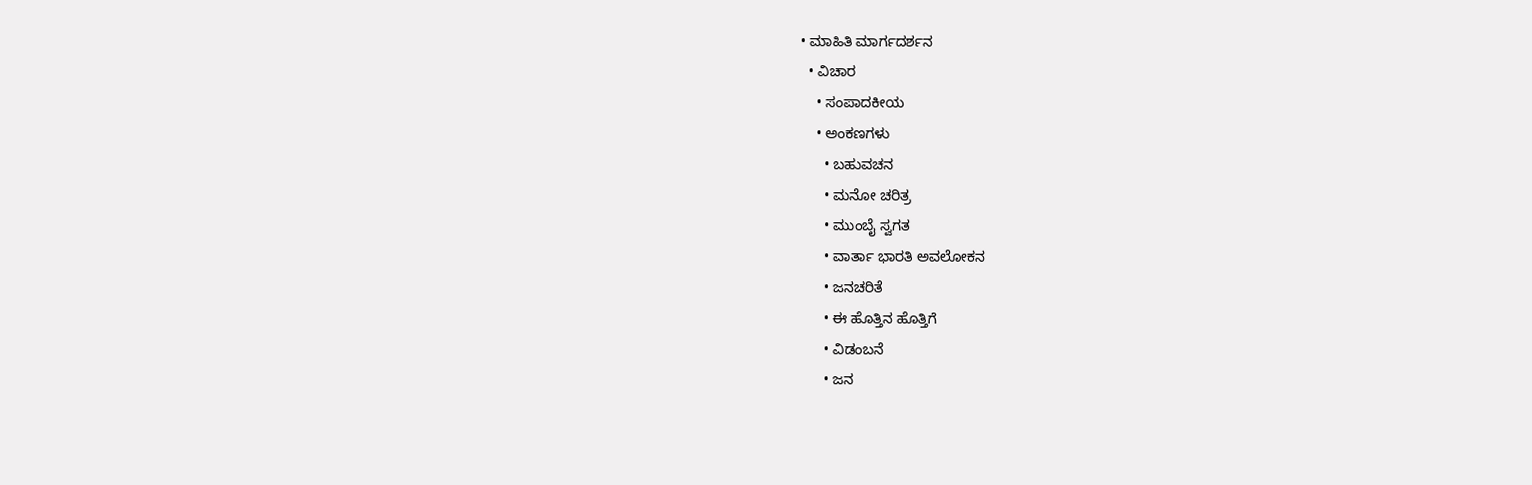• ಮಾಹಿತಿ ಮಾರ್ಗದರ್ಶನ
  • ವಿಚಾರ
    • ಸಂಪಾದಕೀಯ
    • ಅಂಕಣಗಳು
      • ಬಹುವಚನ
      • ಮನೋ ಚರಿತ್ರ
      • ಮುಂಬೈ ಸ್ವಗತ
      • ವಾರ್ತಾ ಭಾರತಿ ಅವಲೋಕನ
      • ಜನಚರಿತೆ
      • ಈ ಹೊತ್ತಿನ ಹೊತ್ತಿಗೆ
      • ವಿಡಂಬನೆ
      • ಜನ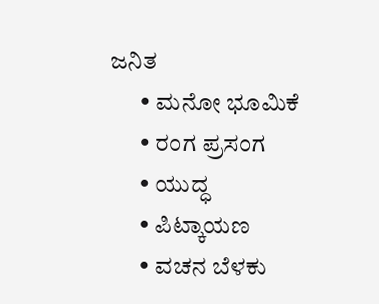ಜನಿತ
      • ಮನೋ ಭೂಮಿಕೆ
      • ರಂಗ ಪ್ರಸಂಗ
      • ಯುದ್ಧ
      • ಪಿಟ್ಕಾಯಣ
      • ವಚನ ಬೆಳಕು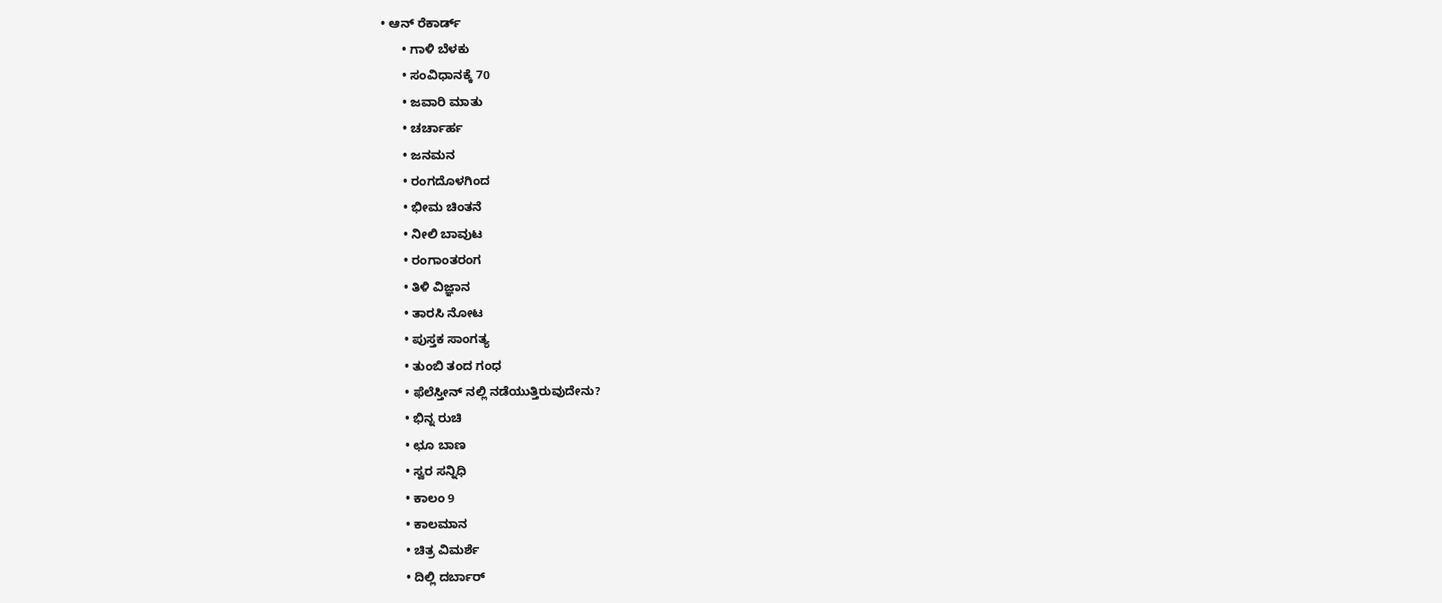• ಆನ್ ರೆಕಾರ್ಡ್
      • ಗಾಳಿ ಬೆಳಕು
      • ಸಂವಿಧಾನಕ್ಕೆ 70
      • ಜವಾರಿ ಮಾತು
      • ಚರ್ಚಾರ್ಹ
      • ಜನಮನ
      • ರಂಗದೊಳಗಿಂದ
      • ಭೀಮ ಚಿಂತನೆ
      • ನೀಲಿ ಬಾವುಟ
      • ರಂಗಾಂತರಂಗ
      • ತಿಳಿ ವಿಜ್ಞಾನ
      • ತಾರಸಿ ನೋಟ
      • ಪುಸ್ತಕ ಸಾಂಗತ್ಯ
      • ತುಂಬಿ ತಂದ ಗಂಧ
      • ಫೆಲೆಸ್ತೀನ್ ‌ನಲ್ಲಿ ನಡೆಯುತ್ತಿರುವುದೇನು?
      • ಭಿನ್ನ ರುಚಿ
      • ಛೂ ಬಾಣ
      • ಸ್ವರ ಸನ್ನಿಧಿ
      • ಕಾಲಂ 9
      • ಕಾಲಮಾನ
      • ಚಿತ್ರ ವಿಮರ್ಶೆ
      • ದಿಲ್ಲಿ ದರ್ಬಾರ್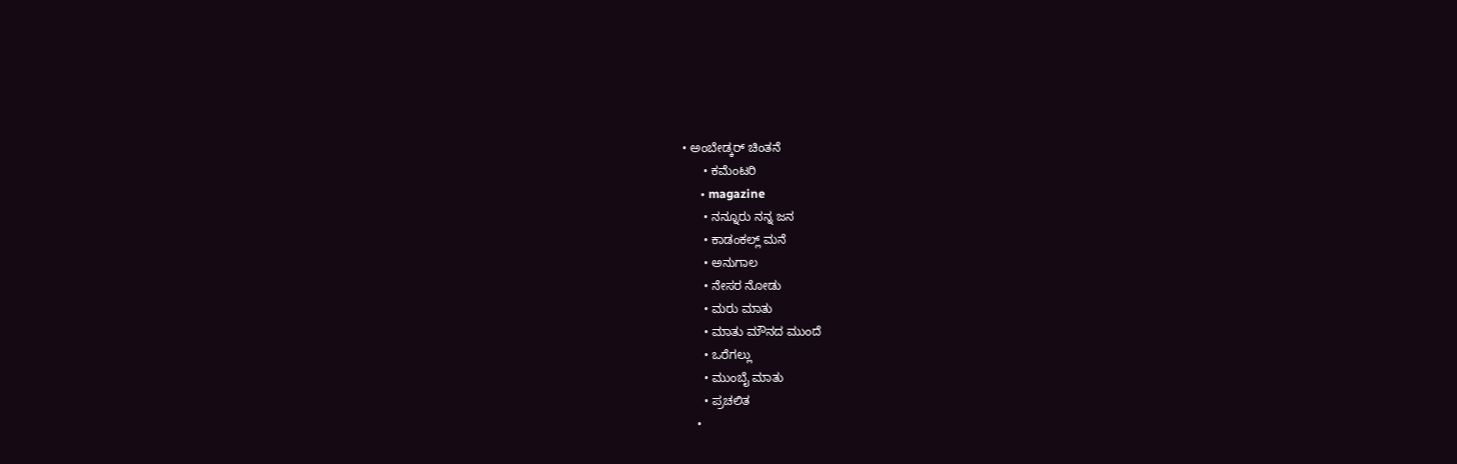• ಅಂಬೇಡ್ಕರ್ ಚಿಂತನೆ
      • ಕಮೆಂಟರಿ
      • magazine
      • ನನ್ನೂರು ನನ್ನ ಜನ
      • ಕಾಡಂಕಲ್ಲ್ ಮನೆ
      • ಅನುಗಾಲ
      • ನೇಸರ ನೋಡು
      • ಮರು ಮಾತು
      • ಮಾತು ಮೌನದ ಮುಂದೆ
      • ಒರೆಗಲ್ಲು
      • ಮುಂಬೈ ಮಾತು
      • ಪ್ರಚಲಿತ
    •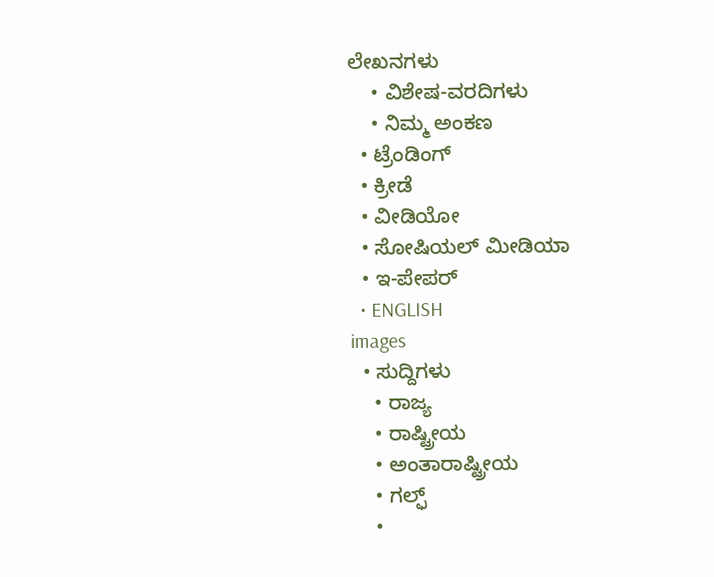ಲೇಖನಗಳು
    • ವಿಶೇಷ-ವರದಿಗಳು
    • ನಿಮ್ಮ ಅಂಕಣ
  • ಟ್ರೆಂಡಿಂಗ್
  • ಕ್ರೀಡೆ
  • ವೀಡಿಯೋ
  • ಸೋಷಿಯಲ್ ಮೀಡಿಯಾ
  • ಇ-ಪೇಪರ್
  • ENGLISH
images
  • ಸುದ್ದಿಗಳು
    • ರಾಜ್ಯ
    • ರಾಷ್ಟ್ರೀಯ
    • ಅಂತಾರಾಷ್ಟ್ರೀಯ
    • ಗಲ್ಫ್
    •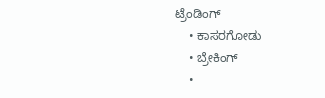ಟ್ರೆಂಡಿಂಗ್
    • ಕಾಸರಗೋಡು
    • ಬ್ರೇಕಿಂಗ್
    •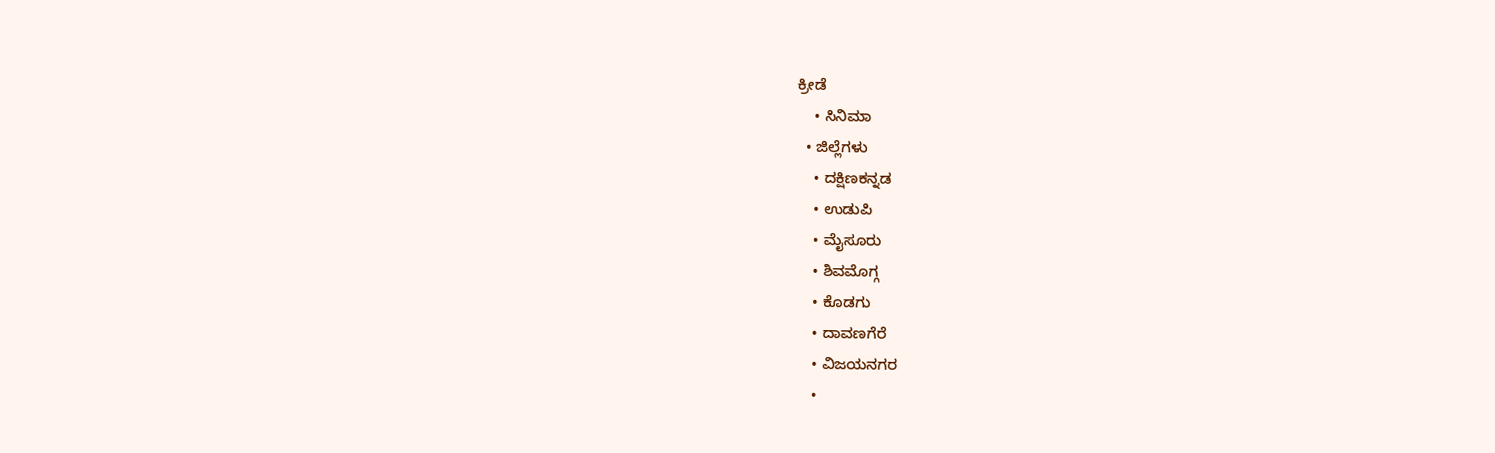ಕ್ರೀಡೆ
    • ಸಿನಿಮಾ
  • ಜಿಲ್ಲೆಗಳು
    • ದಕ್ಷಿಣಕನ್ನಡ
    • ಉಡುಪಿ
    • ಮೈಸೂರು
    • ಶಿವಮೊಗ್ಗ
    • ಕೊಡಗು
    • ದಾವಣಗೆರೆ
    • ವಿಜಯನಗರ
    •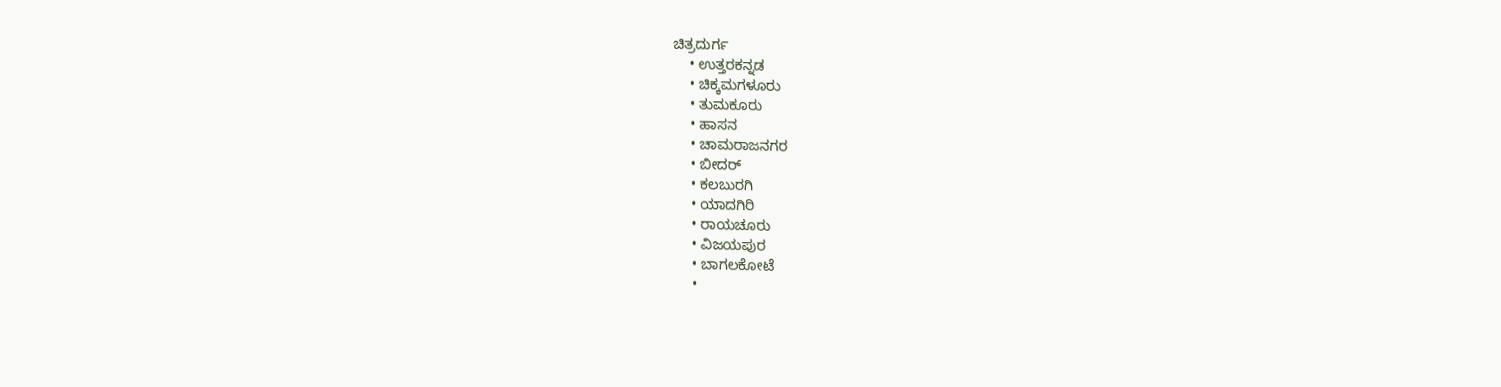ಚಿತ್ರದುರ್ಗ
    • ಉತ್ತರಕನ್ನಡ
    • ಚಿಕ್ಕಮಗಳೂರು
    • ತುಮಕೂರು
    • ಹಾಸನ
    • ಚಾಮರಾಜನಗರ
    • ಬೀದರ್‌
    • ಕಲಬುರಗಿ
    • ಯಾದಗಿರಿ
    • ರಾಯಚೂರು
    • ವಿಜಯಪುರ
    • ಬಾಗಲಕೋಟೆ
    •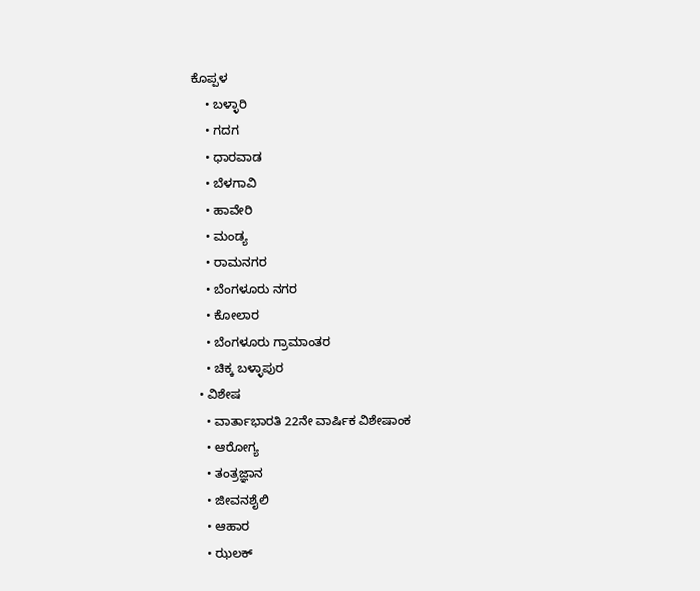ಕೊಪ್ಪಳ
    • ಬಳ್ಳಾರಿ
    • ಗದಗ
    • ಧಾರವಾಡ
    • ಬೆಳಗಾವಿ
    • ಹಾವೇರಿ
    • ಮಂಡ್ಯ
    • ರಾಮನಗರ
    • ಬೆಂಗಳೂರು ನಗರ
    • ಕೋಲಾರ
    • ಬೆಂಗಳೂರು ಗ್ರಾಮಾಂತರ
    • ಚಿಕ್ಕ ಬಳ್ಳಾಪುರ
  • ವಿಶೇಷ
    • ವಾರ್ತಾಭಾರತಿ 22ನೇ ವಾರ್ಷಿಕ ವಿಶೇಷಾಂಕ
    • ಆರೋಗ್ಯ
    • ತಂತ್ರಜ್ಞಾನ
    • ಜೀವನಶೈಲಿ
    • ಆಹಾರ
    • ಝಲಕ್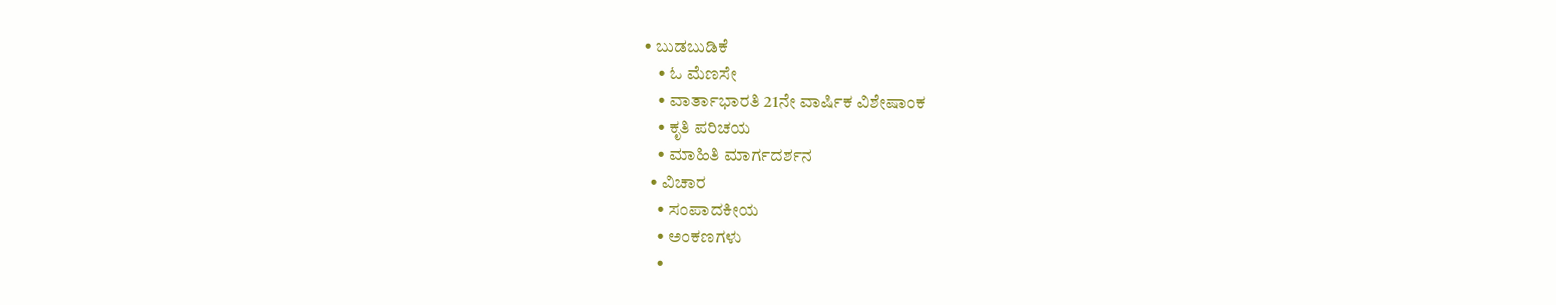• ಬುಡಬುಡಿಕೆ
    • ಓ ಮೆಣಸೇ
    • ವಾರ್ತಾಭಾರತಿ 21ನೇ ವಾರ್ಷಿಕ ವಿಶೇಷಾಂಕ
    • ಕೃತಿ ಪರಿಚಯ
    • ಮಾಹಿತಿ ಮಾರ್ಗದರ್ಶನ
  • ವಿಚಾರ
    • ಸಂಪಾದಕೀಯ
    • ಅಂಕಣಗಳು
    •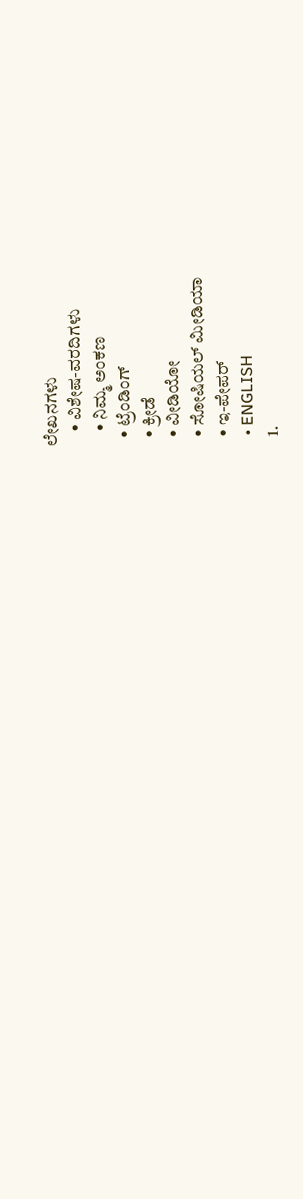ಲೇಖನಗಳು
    • ವಿಶೇಷ-ವರದಿಗಳು
    • ನಿಮ್ಮ ಅಂಕಣ
  • ಟ್ರೆಂಡಿಂಗ್
  • ಕ್ರೀಡೆ
  • ವೀಡಿಯೋ
  • ಸೋಷಿಯಲ್ ಮೀಡಿಯಾ
  • ಇ-ಪೇಪರ್
  • ENGLISH
  1.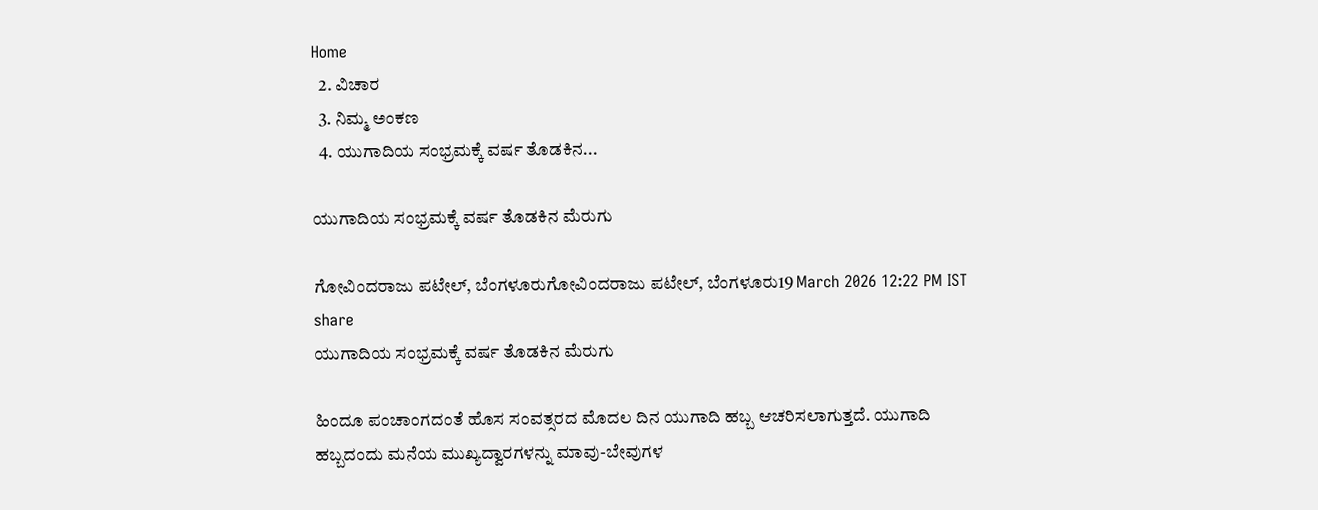Home
  2. ವಿಚಾರ
  3. ನಿಮ್ಮ ಅಂಕಣ
  4. ಯುಗಾದಿಯ ಸಂಭ್ರಮಕ್ಕೆ ವರ್ಷ ತೊಡಕಿನ...

ಯುಗಾದಿಯ ಸಂಭ್ರಮಕ್ಕೆ ವರ್ಷ ತೊಡಕಿನ ಮೆರುಗು

ಗೋವಿಂದರಾಜು ಪಟೇಲ್, ಬೆಂಗಳೂರುಗೋವಿಂದರಾಜು ಪಟೇಲ್, ಬೆಂಗಳೂರು19 March 2026 12:22 PM IST
share
ಯುಗಾದಿಯ ಸಂಭ್ರಮಕ್ಕೆ ವರ್ಷ ತೊಡಕಿನ ಮೆರುಗು

ಹಿಂದೂ ಪಂಚಾಂಗದಂತೆ ಹೊಸ ಸಂವತ್ಸರದ ಮೊದಲ ದಿನ ಯುಗಾದಿ ಹಬ್ಬ ಆಚರಿಸಲಾಗುತ್ತದೆ. ಯುಗಾದಿ ಹಬ್ಬದಂದು ಮನೆಯ ಮುಖ್ಯದ್ವಾರಗಳನ್ನು ಮಾವು-ಬೇವುಗಳ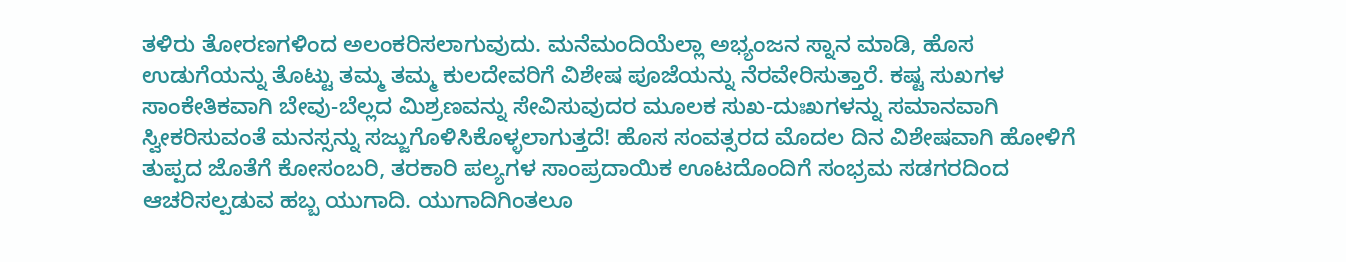ತಳಿರು ತೋರಣಗಳಿಂದ ಅಲಂಕರಿಸಲಾಗುವುದು. ಮನೆಮಂದಿಯೆಲ್ಲಾ ಅಭ್ಯಂಜನ ಸ್ನಾನ ಮಾಡಿ, ಹೊಸ ಉಡುಗೆಯನ್ನು ತೊಟ್ಟು ತಮ್ಮ ತಮ್ಮ ಕುಲದೇವರಿಗೆ ವಿಶೇಷ ಪೂಜೆಯನ್ನು ನೆರವೇರಿಸುತ್ತಾರೆ. ಕಷ್ಟ ಸುಖಗಳ ಸಾಂಕೇತಿಕವಾಗಿ ಬೇವು-ಬೆಲ್ಲದ ಮಿಶ್ರಣವನ್ನು ಸೇವಿಸುವುದರ ಮೂಲಕ ಸುಖ-ದುಃಖಗಳನ್ನು ಸಮಾನವಾಗಿ ಸ್ವೀಕರಿಸುವಂತೆ ಮನಸ್ಸನ್ನು ಸಜ್ಜುಗೊಳಿಸಿಕೊಳ್ಳಲಾಗುತ್ತದೆ! ಹೊಸ ಸಂವತ್ಸರದ ಮೊದಲ ದಿನ ವಿಶೇಷವಾಗಿ ಹೋಳಿಗೆ ತುಪ್ಪದ ಜೊತೆಗೆ ಕೋಸಂಬರಿ, ತರಕಾರಿ ಪಲ್ಯಗಳ ಸಾಂಪ್ರದಾಯಿಕ ಊಟದೊಂದಿಗೆ ಸಂಭ್ರಮ ಸಡಗರದಿಂದ ಆಚರಿಸಲ್ಪಡುವ ಹಬ್ಬ ಯುಗಾದಿ. ಯುಗಾದಿಗಿಂತಲೂ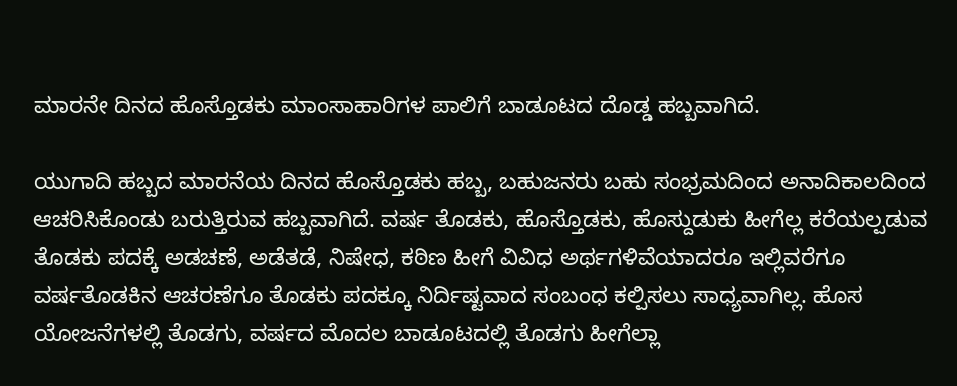ಮಾರನೇ ದಿನದ ಹೊಸ್ತೊಡಕು ಮಾಂಸಾಹಾರಿಗಳ ಪಾಲಿಗೆ ಬಾಡೂಟದ ದೊಡ್ಡ ಹಬ್ಬವಾಗಿದೆ.

ಯುಗಾದಿ ಹಬ್ಬದ ಮಾರನೆಯ ದಿನದ ಹೊಸ್ತೊಡಕು ಹಬ್ಬ, ಬಹುಜನರು ಬಹು ಸಂಭ್ರಮದಿಂದ ಅನಾದಿಕಾಲದಿಂದ ಆಚರಿಸಿಕೊಂಡು ಬರುತ್ತಿರುವ ಹಬ್ಬವಾಗಿದೆ. ವರ್ಷ ತೊಡಕು, ಹೊಸ್ತೊಡಕು, ಹೊಸ್ದುಡುಕು ಹೀಗೆಲ್ಲ ಕರೆಯಲ್ಪಡುವ ತೊಡಕು ಪದಕ್ಕೆ ಅಡಚಣೆ, ಅಡೆತಡೆ, ನಿಷೇಧ, ಕಠಿಣ ಹೀಗೆ ವಿವಿಧ ಅರ್ಥಗಳಿವೆಯಾದರೂ ಇಲ್ಲಿವರೆಗೂ ವರ್ಷತೊಡಕಿನ ಆಚರಣೆಗೂ ತೊಡಕು ಪದಕ್ಕೂ ನಿರ್ದಿಷ್ಟವಾದ ಸಂಬಂಧ ಕಲ್ಪಿಸಲು ಸಾಧ್ಯವಾಗಿಲ್ಲ. ಹೊಸ ಯೋಜನೆಗಳಲ್ಲಿ ತೊಡಗು, ವರ್ಷದ ಮೊದಲ ಬಾಡೂಟದಲ್ಲಿ ತೊಡಗು ಹೀಗೆಲ್ಲಾ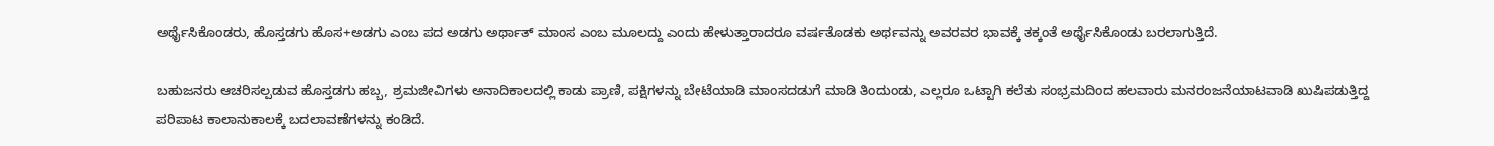ಅರ್ಥೈಸಿಕೊಂಡರು, ಹೊಸ್ತಡಗು ಹೊಸ+ಅಡಗು ಎಂಬ ಪದ ಅಡಗು ಅರ್ಥಾತ್ ಮಾಂಸ ಎಂಬ ಮೂಲದ್ದು ಎಂದು ಹೇಳುತ್ತಾರಾದರೂ ವರ್ಷತೊಡಕು ಅರ್ಥವನ್ನು ಅವರವರ ಭಾವಕ್ಕೆ ತಕ್ಕಂತೆ ಅರ್ಥೈಸಿಕೊಂಡು ಬರಲಾಗುತ್ತಿದೆ.

ಬಹುಜನರು ಆಚರಿಸಲ್ಪಡುವ ಹೊಸ್ತಡಗು ಹಬ್ಬ, ಶ್ರಮಜೀವಿಗಳು ಅನಾದಿಕಾಲದಲ್ಲಿ ಕಾಡು ಪ್ರಾಣಿ, ಪಕ್ಷಿಗಳನ್ನು ಬೇಟೆಯಾಡಿ ಮಾಂಸದಡುಗೆ ಮಾಡಿ ತಿಂದುಂಡು, ಎಲ್ಲರೂ ಒಟ್ಟಾಗಿ ಕಲೆತು ಸಂಭ್ರಮದಿಂದ ಹಲವಾರು ಮನರಂಜನೆಯಾಟವಾಡಿ ಖುಷಿಪಡುತ್ತಿದ್ದ ಪರಿಪಾಟ ಕಾಲಾನುಕಾಲಕ್ಕೆ ಬದಲಾವಣೆಗಳನ್ನು ಕಂಡಿದೆ.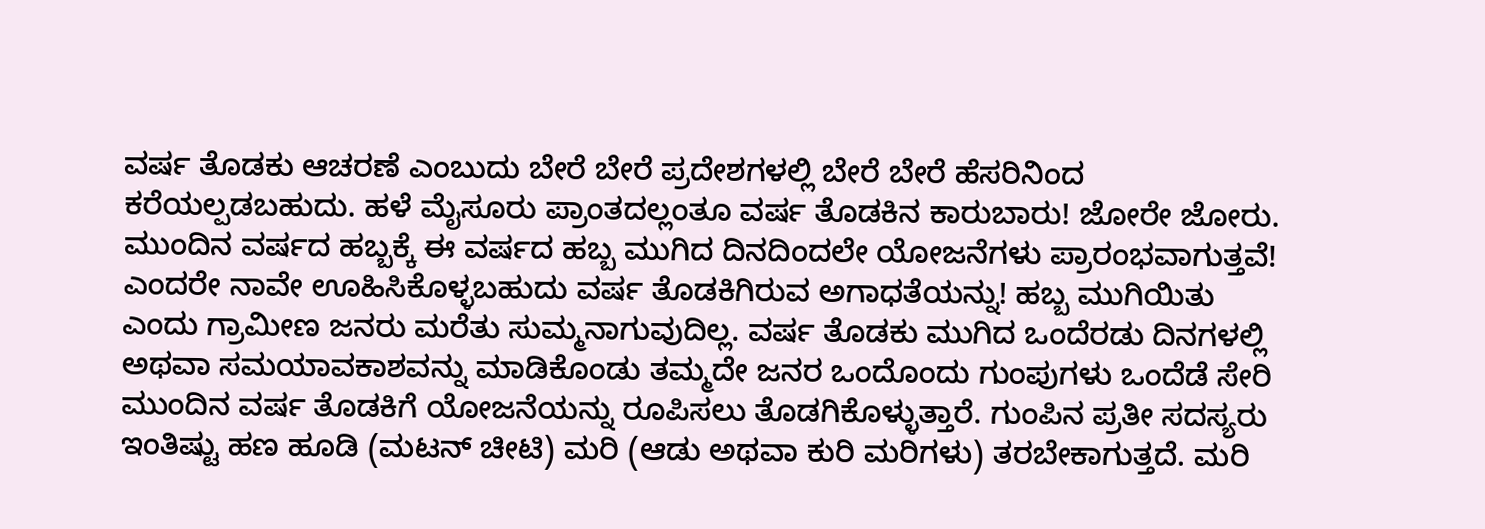ವರ್ಷ ತೊಡಕು ಆಚರಣೆ ಎಂಬುದು ಬೇರೆ ಬೇರೆ ಪ್ರದೇಶಗಳಲ್ಲಿ ಬೇರೆ ಬೇರೆ ಹೆಸರಿನಿಂದ ಕರೆಯಲ್ಪಡಬಹುದು. ಹಳೆ ಮೈಸೂರು ಪ್ರಾಂತದಲ್ಲಂತೂ ವರ್ಷ ತೊಡಕಿನ ಕಾರುಬಾರು! ಜೋರೇ ಜೋರು. ಮುಂದಿನ ವರ್ಷದ ಹಬ್ಬಕ್ಕೆ ಈ ವರ್ಷದ ಹಬ್ಬ ಮುಗಿದ ದಿನದಿಂದಲೇ ಯೋಜನೆಗಳು ಪ್ರಾರಂಭವಾಗುತ್ತವೆ! ಎಂದರೇ ನಾವೇ ಊಹಿಸಿಕೊಳ್ಳಬಹುದು ವರ್ಷ ತೊಡಕಿಗಿರುವ ಅಗಾಧತೆಯನ್ನು! ಹಬ್ಬ ಮುಗಿಯಿತು ಎಂದು ಗ್ರಾಮೀಣ ಜನರು ಮರೆತು ಸುಮ್ಮನಾಗುವುದಿಲ್ಲ. ವರ್ಷ ತೊಡಕು ಮುಗಿದ ಒಂದೆರಡು ದಿನಗಳಲ್ಲಿ ಅಥವಾ ಸಮಯಾವಕಾಶವನ್ನು ಮಾಡಿಕೊಂಡು ತಮ್ಮದೇ ಜನರ ಒಂದೊಂದು ಗುಂಪುಗಳು ಒಂದೆಡೆ ಸೇರಿ ಮುಂದಿನ ವರ್ಷ ತೊಡಕಿಗೆ ಯೋಜನೆಯನ್ನು ರೂಪಿಸಲು ತೊಡಗಿಕೊಳ್ಳುತ್ತಾರೆ. ಗುಂಪಿನ ಪ್ರತೀ ಸದಸ್ಯರು ಇಂತಿಷ್ಟು ಹಣ ಹೂಡಿ (ಮಟನ್ ಚೀಟಿ) ಮರಿ (ಆಡು ಅಥವಾ ಕುರಿ ಮರಿಗಳು) ತರಬೇಕಾಗುತ್ತದೆ. ಮರಿ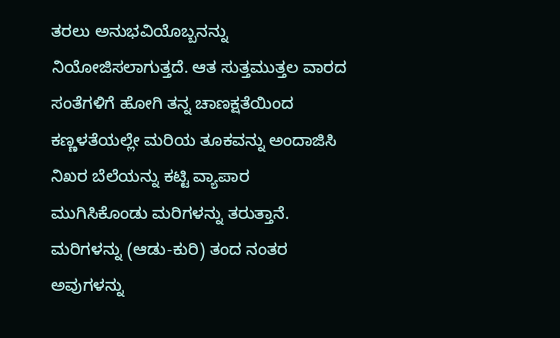ತರಲು ಅನುಭವಿಯೊಬ್ಬನನ್ನು ನಿಯೋಜಿಸಲಾಗುತ್ತದೆ. ಆತ ಸುತ್ತಮುತ್ತಲ ವಾರದ ಸಂತೆಗಳಿಗೆ ಹೋಗಿ ತನ್ನ ಚಾಣಕ್ಷತೆಯಿಂದ ಕಣ್ಣಳತೆಯಲ್ಲೇ ಮರಿಯ ತೂಕವನ್ನು ಅಂದಾಜಿಸಿ ನಿಖರ ಬೆಲೆಯನ್ನು ಕಟ್ಟಿ ವ್ಯಾಪಾರ ಮುಗಿಸಿಕೊಂಡು ಮರಿಗಳನ್ನು ತರುತ್ತಾನೆ. ಮರಿಗಳನ್ನು (ಆಡು-ಕುರಿ) ತಂದ ನಂತರ ಅವುಗಳನ್ನು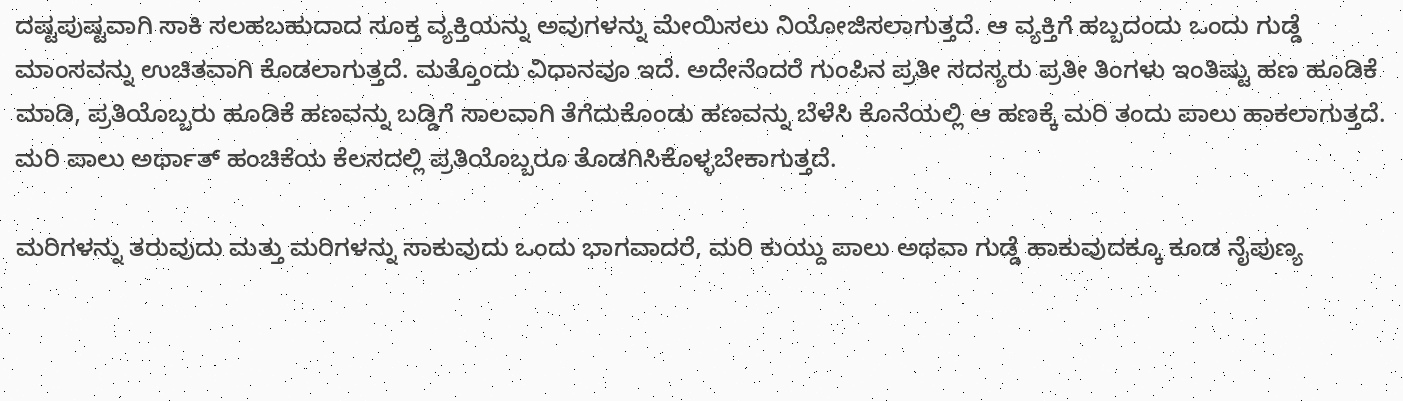ದಷ್ಟಪುಷ್ಟವಾಗಿ ಸಾಕಿ ಸಲಹಬಹುದಾದ ಸೂಕ್ತ ವ್ಯಕ್ತಿಯನ್ನು ಅವುಗಳನ್ನು ಮೇಯಿಸಲು ನಿಯೋಜಿಸಲಾಗುತ್ತದೆ. ಆ ವ್ಯಕ್ತಿಗೆ ಹಬ್ಬದಂದು ಒಂದು ಗುಡ್ಡೆ ಮಾಂಸವನ್ನು ಉಚಿತವಾಗಿ ಕೊಡಲಾಗುತ್ತದೆ. ಮತ್ತೊಂದು ವಿಧಾನವೂ ಇದೆ. ಅದೇನೆಂದರೆ ಗುಂಪಿನ ಪ್ರತೀ ಸದಸ್ಯರು ಪ್ರತೀ ತಿಂಗಳು ಇಂತಿಷ್ಟು ಹಣ ಹೂಡಿಕೆ ಮಾಡಿ, ಪ್ರತಿಯೊಬ್ಬರು ಹೂಡಿಕೆ ಹಣವನ್ನು ಬಡ್ಡಿಗೆ ಸಾಲವಾಗಿ ತೆಗೆದುಕೊಂಡು ಹಣವನ್ನು ಬೆಳೆಸಿ ಕೊನೆಯಲ್ಲಿ ಆ ಹಣಕ್ಕೆ ಮರಿ ತಂದು ಪಾಲು ಹಾಕಲಾಗುತ್ತದೆ. ಮರಿ ಪಾಲು ಅರ್ಥಾತ್ ಹಂಚಿಕೆಯ ಕೆಲಸದಲ್ಲಿ ಪ್ರತಿಯೊಬ್ಬರೂ ತೊಡಗಿಸಿಕೊಳ್ಳಬೇಕಾಗುತ್ತದೆ.

ಮರಿಗಳನ್ನು ತರುವುದು ಮತ್ತು ಮರಿಗಳನ್ನು ಸಾಕುವುದು ಒಂದು ಭಾಗವಾದರೆ, ಮರಿ ಕುಯ್ದು ಪಾಲು ಅಥವಾ ಗುಡ್ಡೆ ಹಾಕುವುದಕ್ಕೂ ಕೂಡ ನೈಪುಣ್ಯ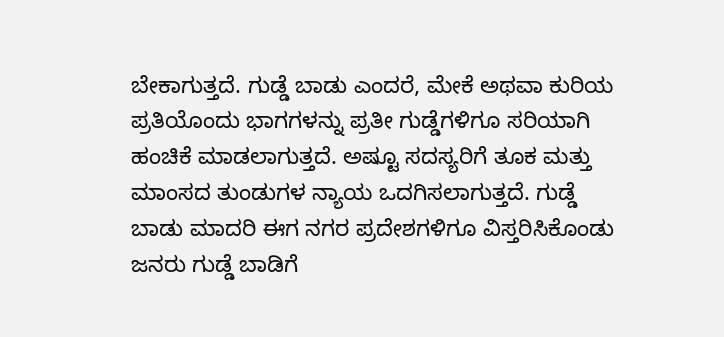ಬೇಕಾಗುತ್ತದೆ. ಗುಡ್ಡೆ ಬಾಡು ಎಂದರೆ, ಮೇಕೆ ಅಥವಾ ಕುರಿಯ ಪ್ರತಿಯೊಂದು ಭಾಗಗಳನ್ನು ಪ್ರತೀ ಗುಡ್ಡೆಗಳಿಗೂ ಸರಿಯಾಗಿ ಹಂಚಿಕೆ ಮಾಡಲಾಗುತ್ತದೆ. ಅಷ್ಟೂ ಸದಸ್ಯರಿಗೆ ತೂಕ ಮತ್ತು ಮಾಂಸದ ತುಂಡುಗಳ ನ್ಯಾಯ ಒದಗಿಸಲಾಗುತ್ತದೆ. ಗುಡ್ಡೆ ಬಾಡು ಮಾದರಿ ಈಗ ನಗರ ಪ್ರದೇಶಗಳಿಗೂ ವಿಸ್ತರಿಸಿಕೊಂಡು ಜನರು ಗುಡ್ಡೆ ಬಾಡಿಗೆ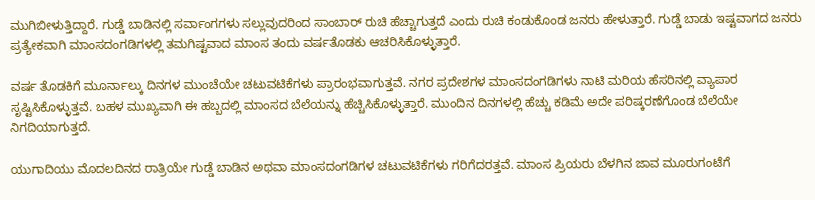ಮುಗಿಬೀಳುತ್ತಿದ್ದಾರೆ. ಗುಡ್ಡೆ ಬಾಡಿನಲ್ಲಿ ಸರ್ವಾಂಗಗಳು ಸಲ್ಲುವುದರಿಂದ ಸಾಂಬಾರ್ ರುಚಿ ಹೆಚ್ಚಾಗುತ್ತದೆ ಎಂದು ರುಚಿ ಕಂಡುಕೊಂಡ ಜನರು ಹೇಳುತ್ತಾರೆ. ಗುಡ್ಡೆ ಬಾಡು ಇಷ್ಟವಾಗದ ಜನರು ಪ್ರತ್ಯೇಕವಾಗಿ ಮಾಂಸದಂಗಡಿಗಳಲ್ಲಿ ತಮಗಿಷ್ಟವಾದ ಮಾಂಸ ತಂದು ವರ್ಷತೊಡಕು ಆಚರಿಸಿಕೊಳ್ಳುತ್ತಾರೆ.

ವರ್ಷ ತೊಡಕಿಗೆ ಮೂರ್ನಾಲ್ಕು ದಿನಗಳ ಮುಂಚೆಯೇ ಚಟುವಟಿಕೆಗಳು ಪ್ರಾರಂಭವಾಗುತ್ತವೆ. ನಗರ ಪ್ರದೇಶಗಳ ಮಾಂಸದಂಗಡಿಗಳು ನಾಟಿ ಮರಿಯ ಹೆಸರಿನಲ್ಲಿ ವ್ಯಾಪಾರ ಸೃಷ್ಟಿಸಿಕೊಳ್ಳುತ್ತವೆ. ಬಹಳ ಮುಖ್ಯವಾಗಿ ಈ ಹಬ್ಬದಲ್ಲಿ ಮಾಂಸದ ಬೆಲೆಯನ್ನು ಹೆಚ್ಚಿಸಿಕೊಳ್ಳುತ್ತಾರೆ. ಮುಂದಿನ ದಿನಗಳಲ್ಲಿ ಹೆಚ್ಚು ಕಡಿಮೆ ಅದೇ ಪರಿಷ್ಕರಣೆಗೊಂಡ ಬೆಲೆಯೇ ನಿಗದಿಯಾಗುತ್ತದೆ.

ಯುಗಾದಿಯು ಮೊದಲದಿನದ ರಾತ್ರಿಯೇ ಗುಡ್ಡೆ ಬಾಡಿನ ಅಥವಾ ಮಾಂಸದಂಗಡಿಗಳ ಚಟುವಟಿಕೆಗಳು ಗರಿಗೆದರತ್ತವೆ. ಮಾಂಸ ಪ್ರಿಯರು ಬೆಳಗಿನ ಜಾವ ಮೂರುಗಂಟೆಗೆ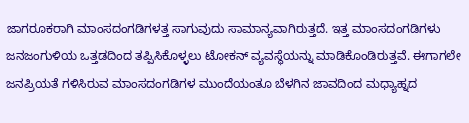ಜಾಗರೂಕರಾಗಿ ಮಾಂಸದಂಗಡಿಗಳತ್ತ ಸಾಗುವುದು ಸಾಮಾನ್ಯವಾಗಿರುತ್ತದೆ. ಇತ್ತ ಮಾಂಸದಂಗಡಿಗಳು ಜನಜಂಗುಳಿಯ ಒತ್ತಡದಿಂದ ತಪ್ಪಿಸಿಕೊಳ್ಳಲು ಟೋಕನ್ ವ್ಯವಸ್ಥೆಯನ್ನು ಮಾಡಿಕೊಂಡಿರುತ್ತವೆ. ಈಗಾಗಲೇ ಜನಪ್ರಿಯತೆ ಗಳಿಸಿರುವ ಮಾಂಸದಂಗಡಿಗಳ ಮುಂದೆಯಂತೂ ಬೆಳಗಿನ ಜಾವದಿಂದ ಮಧ್ಯಾಹ್ನದ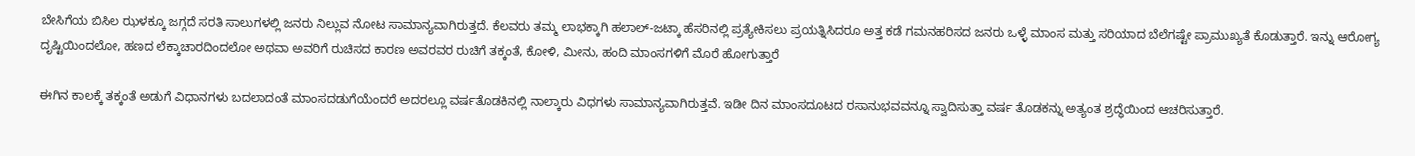ಬೇಸಿಗೆಯ ಬಿಸಿಲ ಝಳಕ್ಕೂ ಜಗ್ಗದೆ ಸರತಿ ಸಾಲುಗಳಲ್ಲಿ ಜನರು ನಿಲ್ಲುವ ನೋಟ ಸಾಮಾನ್ಯವಾಗಿರುತ್ತದೆ. ಕೆಲವರು ತಮ್ಮ ಲಾಭಕ್ಕಾಗಿ ಹಲಾಲ್-ಜಟ್ಕಾ ಹೆಸರಿನಲ್ಲಿ ಪ್ರತ್ಯೇಕಿಸಲು ಪ್ರಯತ್ನಿಸಿದರೂ ಅತ್ತ ಕಡೆ ಗಮನಹರಿಸದ ಜನರು ಒಳ್ಳೆ ಮಾಂಸ ಮತ್ತು ಸರಿಯಾದ ಬೆಲೆಗಷ್ಟೇ ಪ್ರಾಮುಖ್ಯತೆ ಕೊಡುತ್ತಾರೆ. ಇನ್ನು ಆರೋಗ್ಯ ದೃಷ್ಟಿಯಿಂದಲೋ, ಹಣದ ಲೆಕ್ಕಾಚಾರದಿಂದಲೋ ಅಥವಾ ಅವರಿಗೆ ರುಚಿಸದ ಕಾರಣ ಅವರವರ ರುಚಿಗೆ ತಕ್ಕಂತೆ, ಕೋಳಿ, ಮೀನು, ಹಂದಿ ಮಾಂಸಗಳಿಗೆ ಮೊರೆ ಹೋಗುತ್ತಾರೆ

ಈಗಿನ ಕಾಲಕ್ಕೆ ತಕ್ಕಂತೆ ಅಡುಗೆ ವಿಧಾನಗಳು ಬದಲಾದಂತೆ ಮಾಂಸದಡುಗೆಯೆಂದರೆ ಅದರಲ್ಲೂ ವರ್ಷತೊಡಕಿನಲ್ಲಿ ನಾಲ್ಕಾರು ವಿಧಗಳು ಸಾಮಾನ್ಯವಾಗಿರುತ್ತವೆ. ಇಡೀ ದಿನ ಮಾಂಸದೂಟದ ರಸಾನುಭವವನ್ನೂ ಸ್ವಾದಿಸುತ್ತಾ ವರ್ಷ ತೊಡಕನ್ನು ಅತ್ಯಂತ ಶ್ರದ್ಧೆಯಿಂದ ಆಚರಿಸುತ್ತಾರೆ.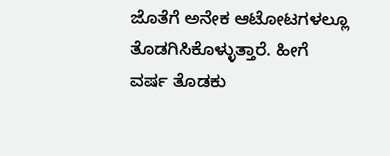ಜೊತೆಗೆ ಅನೇಕ ಆಟೋಟಗಳಲ್ಲೂ ತೊಡಗಿಸಿಕೊಳ್ಳುತ್ತಾರೆ. ಹೀಗೆ ವರ್ಷ ತೊಡಕು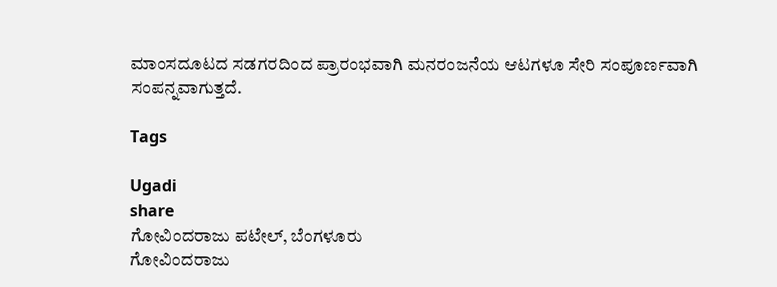ಮಾಂಸದೂಟದ ಸಡಗರದಿಂದ ಪ್ರಾರಂಭವಾಗಿ ಮನರಂಜನೆಯ ಆಟಗಳೂ ಸೇರಿ ಸಂಪೂರ್ಣವಾಗಿ ಸಂಪನ್ನವಾಗುತ್ತದೆ.

Tags

Ugadi
share
ಗೋವಿಂದರಾಜು ಪಟೇಲ್, ಬೆಂಗಳೂರು
ಗೋವಿಂದರಾಜು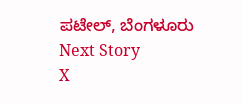ಪಟೇಲ್, ಬೆಂಗಳೂರು
Next Story
X